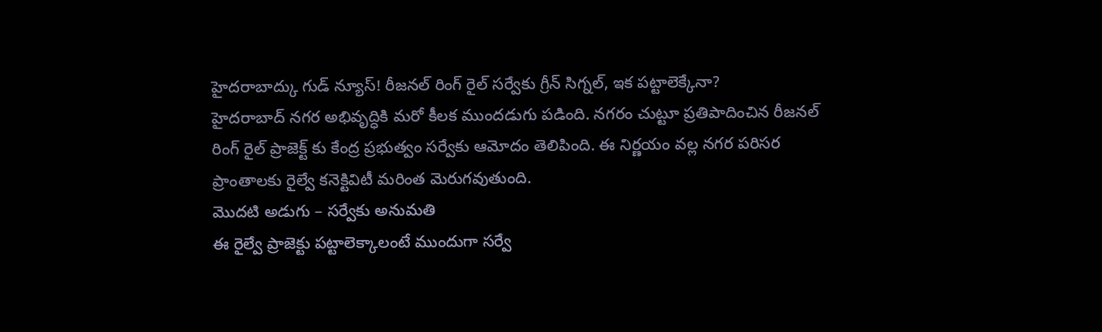హైదరాబాద్కు గుడ్ న్యూస్! రీజనల్ రింగ్ రైల్ సర్వేకు గ్రీన్ సిగ్నల్, ఇక పట్టాలెక్కేనా?
హైదరాబాద్ నగర అభివృద్ధికి మరో కీలక ముందడుగు పడింది. నగరం చుట్టూ ప్రతిపాదించిన రీజనల్ రింగ్ రైల్ ప్రాజెక్ట్ కు కేంద్ర ప్రభుత్వం సర్వేకు ఆమోదం తెలిపింది. ఈ నిర్ణయం వల్ల నగర పరిసర ప్రాంతాలకు రైల్వే కనెక్టివిటీ మరింత మెరుగవుతుంది.
మొదటి అడుగు – సర్వేకు అనుమతి
ఈ రైల్వే ప్రాజెక్టు పట్టాలెక్కాలంటే ముందుగా సర్వే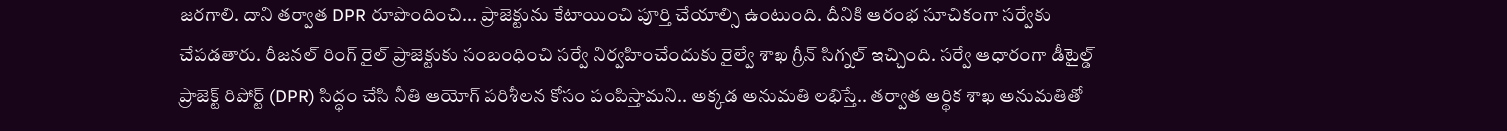జరగాలి. దాని తర్వాత DPR రూపొందించి... ప్రాజెక్టును కేటాయించి పూర్తి చేయాల్సి ఉంటుంది. దీనికి ఆరంభ సూచికంగా సర్వేకు చేపడతారు. రీజనల్ రింగ్ రైల్ ప్రాజెక్టుకు సంబంధించి సర్వే నిర్వహించేందుకు రైల్వే శాఖ గ్రీన్ సిగ్నల్ ఇచ్చింది. సర్వే ఆధారంగా డీటైల్డ్ ప్రాజెక్ట్ రిపోర్ట్ (DPR) సిద్ధం చేసి నీతి ఆయోగ్ పరిశీలన కోసం పంపిస్తామని.. అక్కడ అనుమతి లభిస్తే.. తర్వాత ఆర్థిక శాఖ అనుమతితో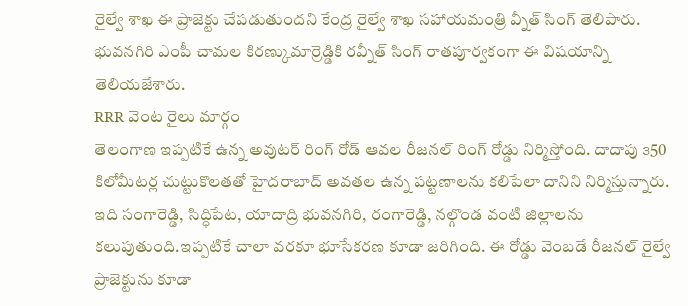రైల్వే శాఖ ఈ ప్రాజెక్టు చేపడుతుందని కేంద్ర రైల్వే శాఖ సహాయమంత్రి వ్నీత్ సింగ్ తెలిపారు. భువనగిరి ఎంపీ చామల కిరణ్కుమార్రెడ్డికి రవ్నీత్ సింగ్ రాతపూర్వకంగా ఈ విషయాన్ని తెలియజేశారు.
RRR వెంట రైలు మార్గం
తెలంగాణ ఇప్పటికే ఉన్న అవుటర్ రింగ్ రోడ్ ఆవల రీజనల్ రింగ్ రోడ్డు నిర్మిస్తోంది. దాదాపు ౩50 కిలోమీటర్ల చుట్టుకొలతతో హైదరాబాద్ అవతల ఉన్న పట్టణాలను కలిపేలా దానిని నిర్మిస్తున్నారు. ఇది సంగారెడ్డి, సిద్ధిపేట, యాదాద్రి భువనగిరి, రంగారెడ్డి, నల్గొండ వంటి జిల్లాలను కలుపుతుంది.ఇప్పటికే చాలా వరకూ భూసేకరణ కూడా జరిగింది. ఈ రోడ్డు వెంబడే రీజనల్ రైల్వే ప్రాజెక్టును కూడా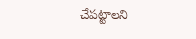చేపట్టాలని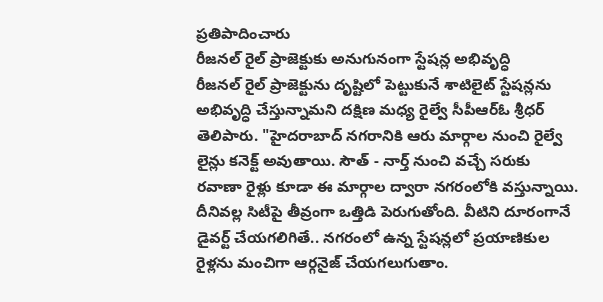ప్రతిపాదించారు
రీజనల్ రైల్ ప్రాజెక్టుకు అనుగునంగా స్టేషన్ల అభివృద్ధి
రీజనల్ రైల్ ప్రాజెక్టును దృష్టిలో పెట్టుకునే శాటిలైట్ స్టేషన్లను అభివృద్ధి చేస్తున్నామని దక్షిణ మధ్య రైల్వే సీపీఆర్ఓ శ్రీధర్ తెలిపారు. "హైదరాబాద్ నగరానికి ఆరు మార్గాల నుంచి రైల్వే లైన్లు కనెక్ట్ అవుతాయి. సౌత్ - నార్త్ నుంచి వచ్చే సరుకు రవాణా రైళ్లు కూడా ఈ మార్గాల ద్వారా నగరంలోకి వస్తున్నాయి. దీనివల్ల సిటీపై తీవ్రంగా ఒత్తిడి పెరుగుతోంది. వీటిని దూరంగానే డైవర్ట్ చేయగలిగితే.. నగరంలో ఉన్న స్టేషన్లలో ప్రయాణికుల రైళ్లను మంచిగా ఆర్గనైజ్ చేయగలుగుతాం.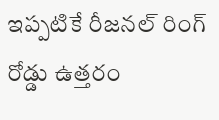ఇప్పటికే రీజనల్ రింగ్ రోడ్డు ఉత్తరం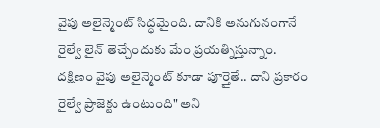వైపు అలైన్మెంట్ సిద్ధమైంది. దానికి అనుగునంగానే రైల్వే లైన్ తెచ్చేందుకు మేం ప్రయత్నిస్తున్నాం. దక్షిణం వైపు అలైన్మెంట్ కూడా పూర్తైతే.. దాని ప్రకారం రైల్వే ప్రాజెక్టు ఉంటుంది" అని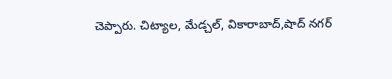చెప్పారు. చిట్యాల, మేడ్చల్, వికారాబాద్,షాద్ నగర్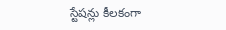స్టేషన్లు కీలకంగా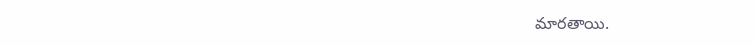మారతాయి.